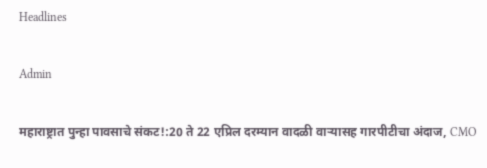Headlines

Admin

महाराष्ट्रात पुन्हा पावसाचे संकट!:20 ते 22 एप्रिल दरम्यान वादळी वाऱ्यासह गारपीटीचा अंदाज, CMO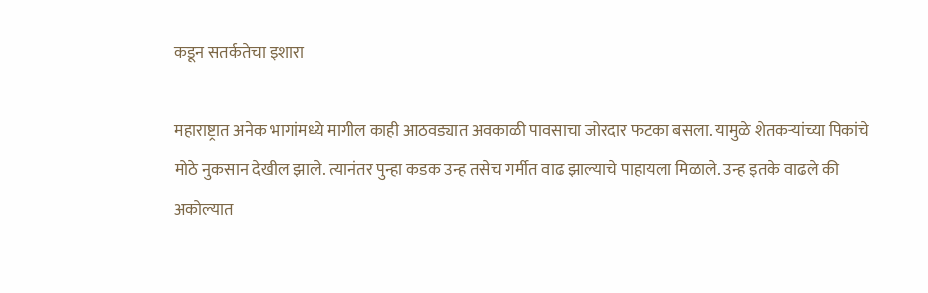कडून सतर्कतेचा इशारा

महाराष्ट्रात अनेक भागांमध्ये मागील काही आठवड्यात अवकाळी पावसाचा जोरदार फटका बसला. यामुळे शेतकऱ्यांच्या पिकांचे मोठे नुकसान देखील झाले. त्यानंतर पुन्हा कडक उन्ह तसेच गर्मीत वाढ झाल्याचे पाहायला मिळाले. उन्ह इतके वाढले की अकोल्यात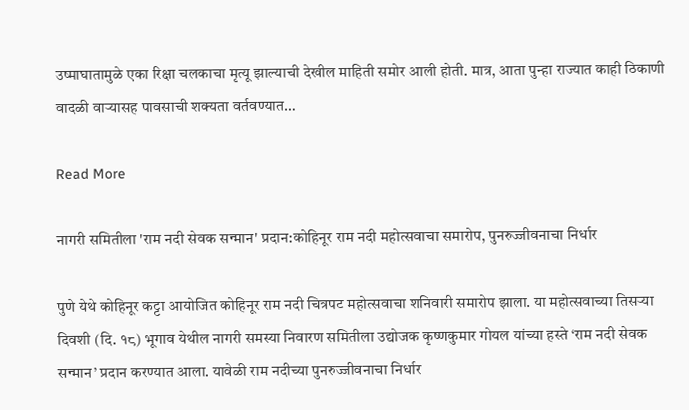उष्माघातामुळे एका रिक्षा चलकाचा मृत्यू झाल्याची देखील माहिती समोर आली होती. मात्र, आता पुन्हा राज्यात काही ठिकाणी वादळी वाऱ्यासह पावसाची शक्यता वर्तवण्यात…

Read More

नागरी समितीला 'राम नदी सेवक सन्मान' प्रदान:कोहिनूर राम नदी महोत्सवाचा समारोप, पुनरुज्जीवनाचा निर्धार

पुणे येथे कोहिनूर कट्टा आयोजित कोहिनूर राम नदी चित्रपट महोत्सवाचा शनिवारी समारोप झाला. या महोत्सवाच्या तिसऱ्या दिवशी (दि. १८) भूगाव येथील नागरी समस्या निवारण समितीला उद्योजक कृष्णकुमार गोयल यांच्या हस्ते ‘राम नदी सेवक सन्मान’ प्रदान करण्यात आला. यावेळी राम नदीच्या पुनरुज्जीवनाचा निर्धार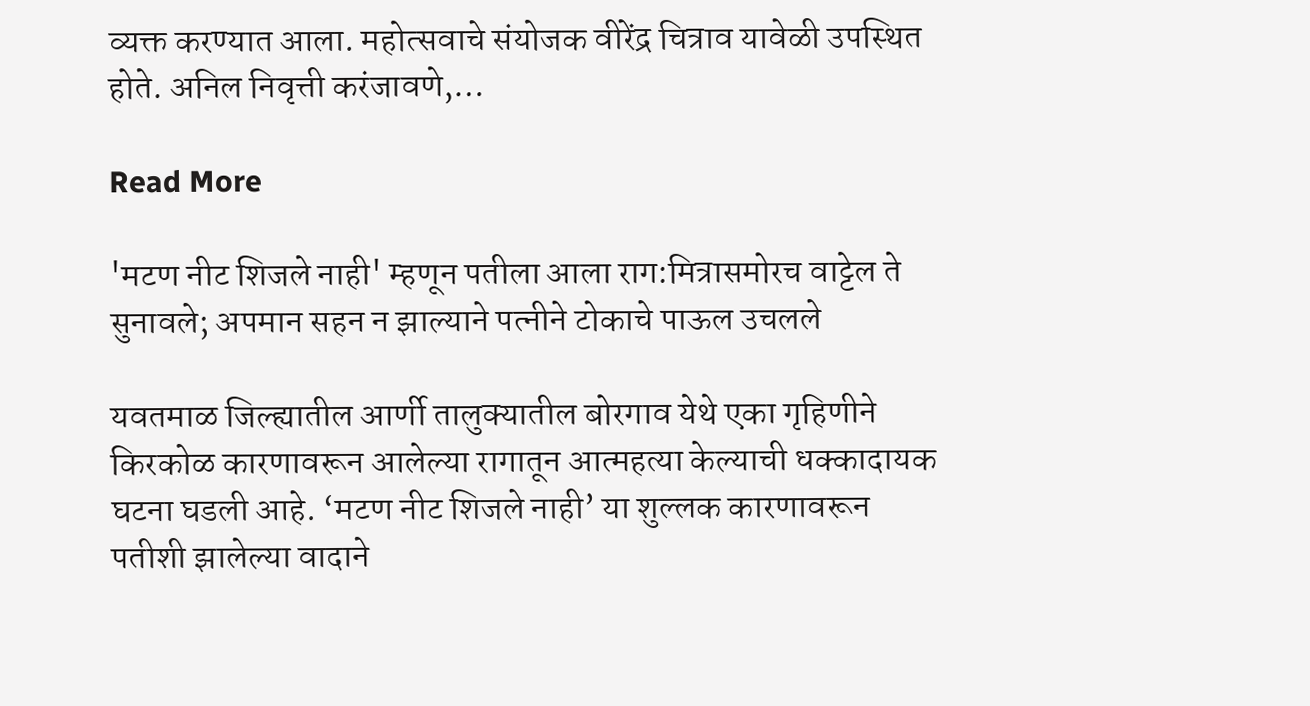व्यक्त करण्यात आला. महोत्सवाचे संयोजक वीरेंद्र चित्राव यावेळी उपस्थित होते. अनिल निवृत्ती करंजावणे,…

Read More

'मटण नीट शिजले नाही' म्हणून पतीला आला राग:मित्रासमोरच वाट्टेल ते सुनावले; अपमान सहन न झाल्याने पत्नीने टोकाचे पाऊल उचलले

यवतमाळ जिल्ह्यातील आर्णी तालुक्यातील बोरगाव येथे एका गृहिणीने किरकोळ कारणावरून आलेल्या रागातून आत्महत्या केल्याची धक्कादायक घटना घडली आहे. ‘मटण नीट शिजले नाही’ या शुल्लक कारणावरून पतीशी झालेल्या वादाने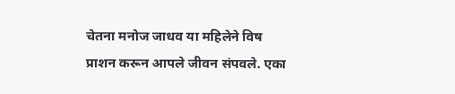चेतना मनोज जाधव या महिलेने विष प्राशन करून आपले जीवन संपवले. एका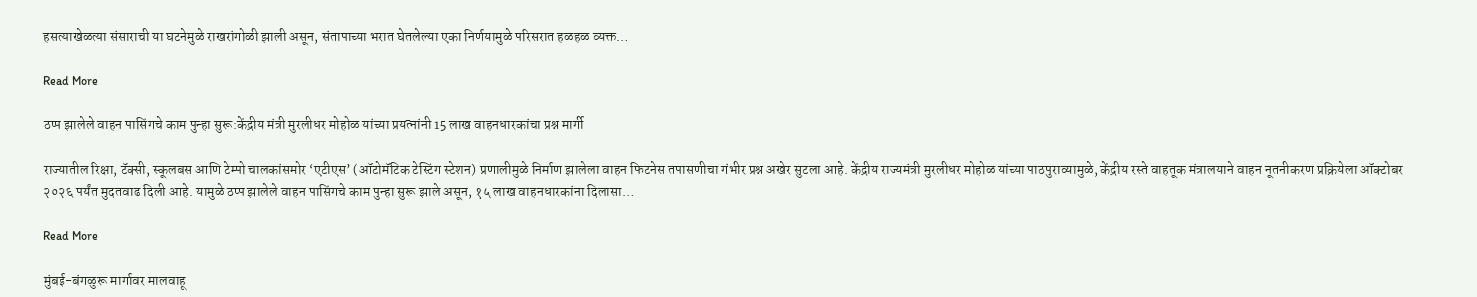हसत्याखेळत्या संसाराची या घटनेमुळे राखरांगोळी झाली असून, संतापाच्या भरात घेतलेल्या एका निर्णयामुळे परिसरात हळहळ व्यक्त…

Read More

ठप्प झालेले वाहन पासिंगचे काम पुन्हा सुरू:केंद्रीय मंत्री मुरलीधर मोहोळ यांच्या प्रयत्नांनी 15 लाख वाहनधारकांचा प्रश्न मार्गी

राज्यातील रिक्षा, टॅक्सी, स्कूलबस आणि टेम्पो चालकांसमोर ‘एटीएस’ (ऑटोमॅटिक टेस्टिंग स्टेशन) प्रणालीमुळे निर्माण झालेला वाहन फिटनेस तपासणीचा गंभीर प्रश्न अखेर सुटला आहे. केंद्रीय राज्यमंत्री मुरलीधर मोहोळ यांच्या पाठपुराव्यामुळे, केंद्रीय रस्ते वाहतूक मंत्रालयाने वाहन नूतनीकरण प्रक्रियेला ऑक्टोबर २०२६ पर्यंत मुदतवाढ दिली आहे. यामुळे ठप्प झालेले वाहन पासिंगचे काम पुन्हा सुरू झाले असून, १५ लाख वाहनधारकांना दिलासा…

Read More

मुंबई-बंगळुरू मार्गावर मालवाहू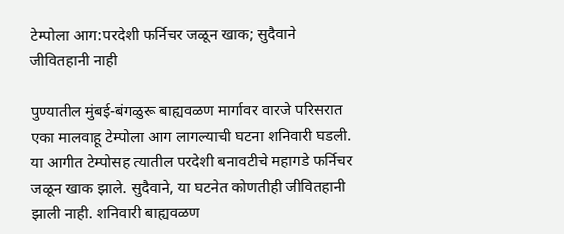टेम्पोला आग:परदेशी फर्निचर जळून खाक; सुदैवाने जीवितहानी नाही

पुण्यातील मुंबई-बंगळुरू बाह्यवळण मार्गावर वारजे परिसरात एका मालवाहू टेम्पोला आग लागल्याची घटना शनिवारी घडली. या आगीत टेम्पोसह त्यातील परदेशी बनावटीचे महागडे फर्निचर जळून खाक झाले. सुदैवाने, या घटनेत कोणतीही जीवितहानी झाली नाही. शनिवारी बाह्यवळण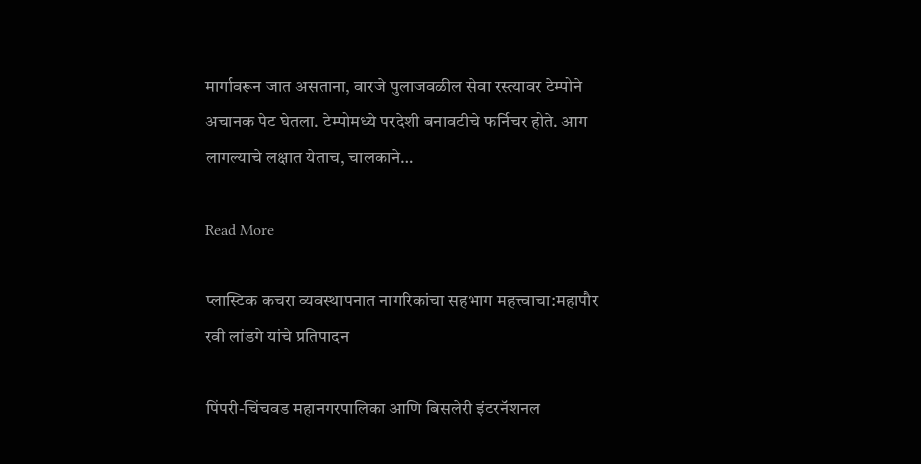मार्गावरून जात असताना, वारजे पुलाजवळील सेवा रस्त्यावर टेम्पोने अचानक पेट घेतला. टेम्पोमध्ये परदेशी बनावटीचे फर्निचर होते. आग लागल्याचे लक्षात येताच, चालकाने…

Read More

प्लास्टिक कचरा व्यवस्थापनात नागरिकांचा सहभाग महत्त्वाचा:महापौर रवी लांडगे यांचे प्रतिपादन

पिंपरी-चिंचवड महानगरपालिका आणि बिसलेरी इंटरनॅशनल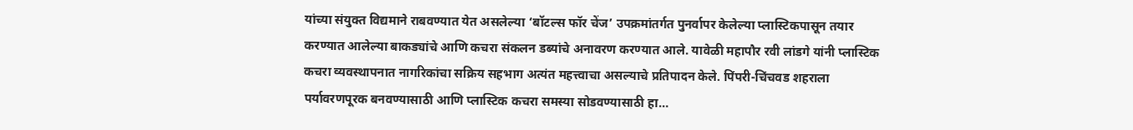यांच्या संयुक्त विद्यमाने राबवण्यात येत असलेल्या ‘बॉटल्स फॉर चेंज’ उपक्रमांतर्गत पुनर्वापर केलेल्या प्लास्टिकपासून तयार करण्यात आलेल्या बाकड्यांचे आणि कचरा संकलन डब्यांचे अनावरण करण्यात आले. यावेळी महापौर रवी लांडगे यांनी प्लास्टिक कचरा व्यवस्थापनात नागरिकांचा सक्रिय सहभाग अत्यंत महत्त्वाचा असल्याचे प्रतिपादन केले. पिंपरी-चिंचवड शहराला पर्यावरणपूरक बनवण्यासाठी आणि प्लास्टिक कचरा समस्या सोडवण्यासाठी हा…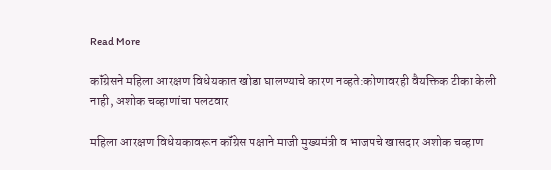Read More

कॉंग्रेसने महिला आरक्षण विधेयकात खोडा घालण्याचे कारण नव्हते:कोणावरही वैयक्तिक टीका केली नाही, अशोक चव्हाणांचा पलटवार

महिला आरक्षण विधेयकावरून कॉंग्रेस पक्षाने माजी मुख्यमंत्री व भाजपचे खासदार अशोक चव्हाण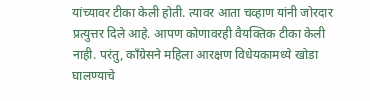यांच्यावर टीका केली होती. त्यावर आता चव्हाण यांनी जोरदार प्रत्युत्तर दिले आहे. आपण कोणावरही वैयक्तिक टीका केली नाही. परंतु, कॉंग्रेसने महिला आरक्षण विधेयकामध्ये खोडा घालण्याचे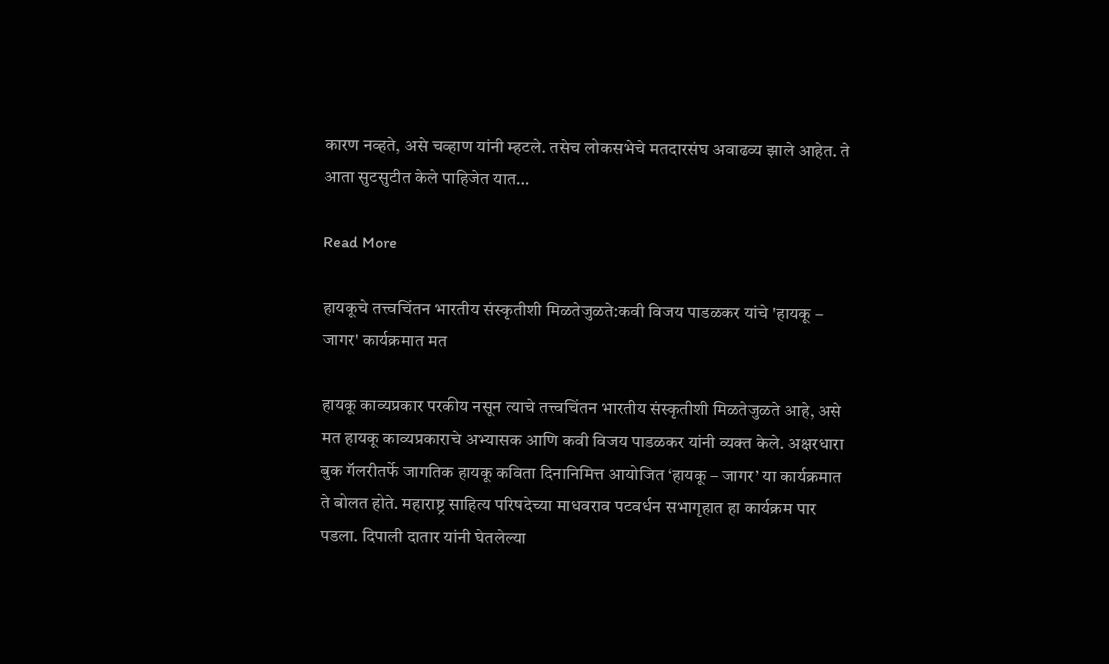कारण नव्हते, असे चव्हाण यांनी म्हटले. तसेच लोकसभेचे मतदारसंघ अवाढव्य झाले आहेत. ते आता सुटसुटीत केले पाहिजेत यात…

Read More

हायकूचे तत्त्वचिंतन भारतीय संस्कृतीशी मिळतेजुळते:कवी विजय पाडळकर यांचे 'हायकू – जागर' कार्यक्रमात मत

हायकू काव्यप्रकार परकीय नसून त्याचे तत्त्वचिंतन भारतीय संस्कृतीशी मिळतेजुळते आहे, असे मत हायकू काव्यप्रकाराचे अभ्यासक आणि कवी विजय पाडळकर यांनी व्यक्त केले. अक्षरधारा बुक गॅलरीतर्फे जागतिक हायकू कविता दिनानिमित्त आयोजित ‘हायकू – जागर’ या कार्यक्रमात ते बोलत होते. महाराष्ट्र साहित्य परिषदेच्या माधवराव पटवर्धन सभागृहात हा कार्यक्रम पार पडला. दिपाली दातार यांनी घेतलेल्या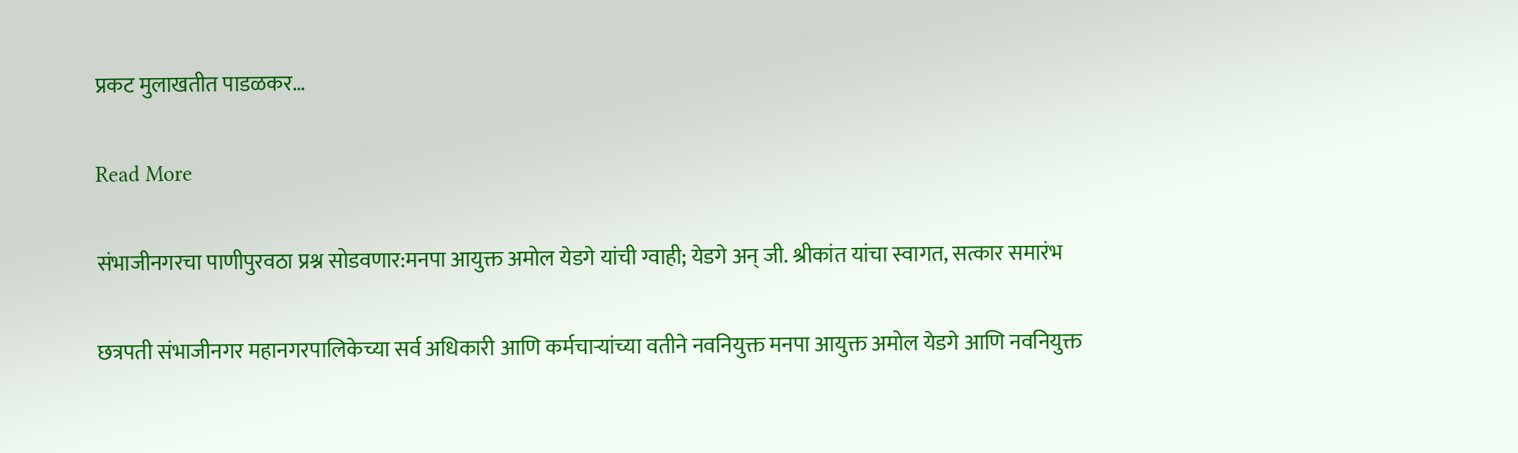प्रकट मुलाखतीत पाडळकर…

Read More

संभाजीनगरचा पाणीपुरवठा प्रश्न सोडवणार:मनपा आयुक्त अमोल येडगे यांची ग्वाही; येडगे अन् जी. श्रीकांत यांचा स्वागत, सत्कार समारंभ

छत्रपती संभाजीनगर महानगरपालिकेच्या सर्व अधिकारी आणि कर्मचाऱ्यांच्या वतीने नवनियुक्त मनपा आयुक्त अमोल येडगे आणि नवनियुक्त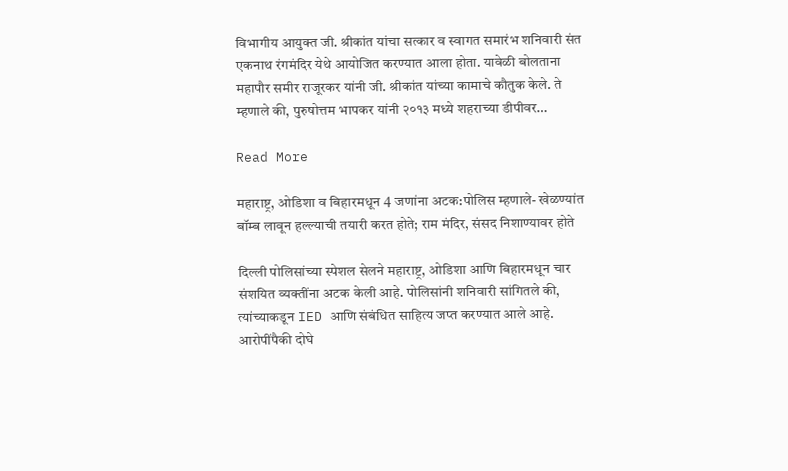विभागीय आयुक्त जी. श्रीकांत यांचा सत्कार व स्वागत समारंभ शनिवारी संत एकनाथ रंगमंदिर येथे आयोजित करण्यात आला होता. यावेळी बोलताना महापौर समीर राजूरकर यांनी जी. श्रीकांत यांच्या कामाचे कौतुक केले. ते म्हणाले की, पुरुषोत्तम भापकर यांनी २०१३ मध्ये शहराच्या डीपीवर…

Read More

महाराष्ट्र, ओडिशा व बिहारमधून 4 जणांना अटक:पोलिस म्हणाले- खेळण्यांत बॉम्ब लावून हल्ल्याची तयारी करत होते; राम मंदिर, संसद निशाण्यावर होते

दिल्ली पोलिसांच्या स्पेशल सेलने महाराष्ट्र, ओडिशा आणि बिहारमधून चार संशयित व्यक्तींना अटक केली आहे. पोलिसांनी शनिवारी सांगितले की, त्यांच्याकडून IED आणि संबंधित साहित्य जप्त करण्यात आले आहे. आरोपींपैकी दोघे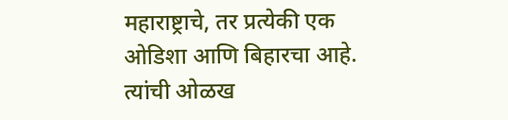महाराष्ट्राचे, तर प्रत्येकी एक ओडिशा आणि बिहारचा आहे. त्यांची ओळख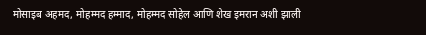मोसाइब अहमद, मोहम्मद हम्माद, मोहम्मद सोहेल आणि शेख इमरान अशी झाली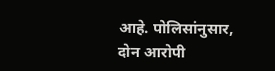आहे. पोलिसांनुसार, दोन आरोपी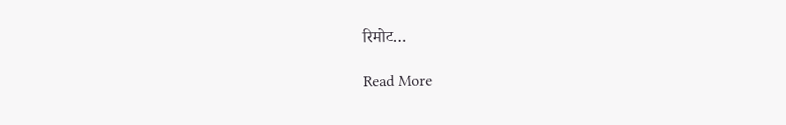रिमोट…

Read More